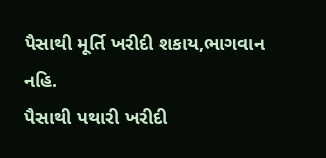પૈસાથી મૂર્તિ ખરીદી શકાય,ભાગવાન નહિ.
પૈસાથી પથારી ખરીદી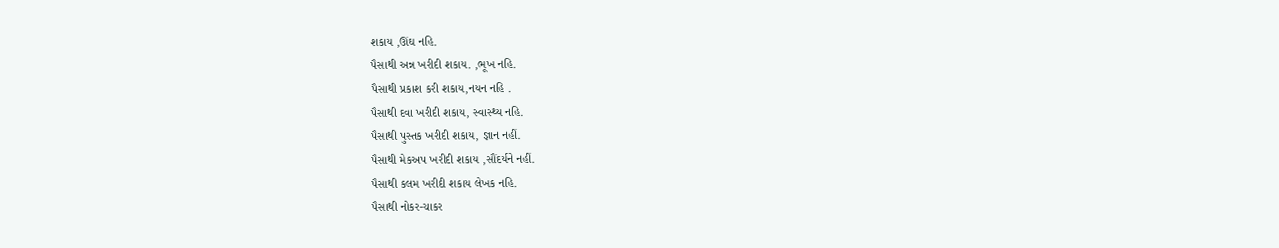શકાય ,ઊંઘ નહિ.
પૈસાથી અન્ન ખરીદી શકાય. ,ભૂખ નહિ.
પૈસાથી પ્રકાશ કરી શકાય,નયન નહિ .
પૈસાથી દવા ખરીદી શકાય, સ્વાસ્થ્ય નહિ.
પૈસાથી પુસ્તક ખરીદી શકાય, જ્ઞાન નહીં.
પૈસાથી મેકઅપ ખરીદી શકાય ,સૌંદર્યને નહીં.
પૈસાથી કલમ ખરીદી શકાય લેખક નહિ.
પૈસાથી નોકર-ચાકર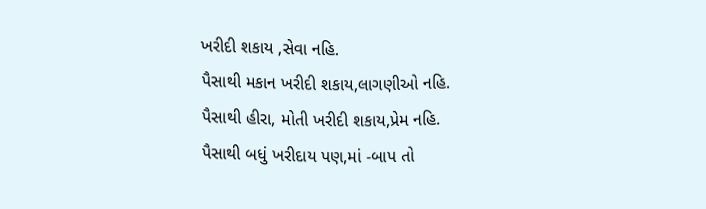ખરીદી શકાય ,સેવા નહિ.
પૈસાથી મકાન ખરીદી શકાય,લાગણીઓ નહિ.
પૈસાથી હીરા, મોતી ખરીદી શકાય,પ્રેમ નહિ.
પૈસાથી બધું ખરીદાય પણ,માં -બાપ તો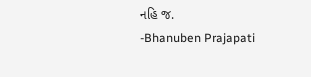નહિ જ.
-Bhanuben Prajapati